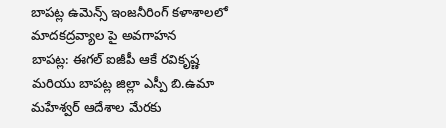బాపట్ల ఉమెన్స్ ఇంజనీరింగ్ కళాశాలలో మాదకద్రవ్యాల పై అవగాహన
బాపట్ల: ఈగల్ ఐజీపీ ఆకే రవికృష్ణ మరియు బాపట్ల జిల్లా ఎస్పీ బి.ఉమా మహేశ్వర్ ఆదేశాల మేరకు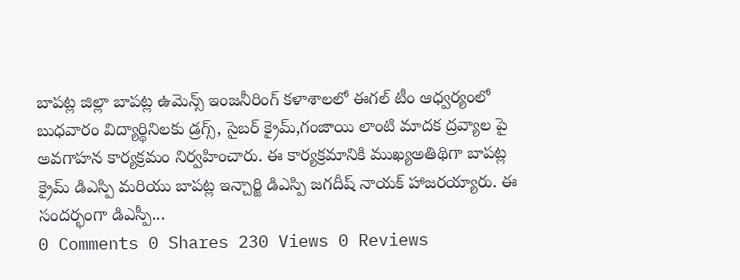బాపట్ల జిల్లా బాపట్ల ఉమెన్స్ ఇంజనీరింగ్ కళాశాలలో ఈగల్ టీం ఆధ్వర్యంలో బుధవారం విద్యార్థినిలకు డ్రగ్స్, సైబర్ క్రైమ్,గంజాయి లాంటి మాదక ద్రవ్యాల పై అవగాహన కార్యక్రమం నిర్వహించారు. ఈ కార్యక్రమానికి ముఖ్యఅతిథిగా బాపట్ల క్రైమ్ డిఎస్పి మరియు బాపట్ల ఇన్చార్జి డిఎస్పి జగదీష్ నాయక్ హాజరయ్యారు. ఈ సందర్భంగా డిఎస్పీ...
0 Comments 0 Shares 230 Views 0 Reviews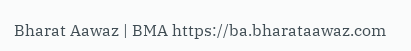Bharat Aawaz | BMA https://ba.bharataawaz.com